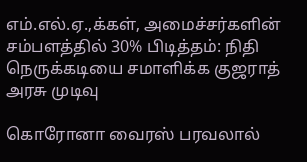எம்.எல்.ஏ.,க்கள், அமைச்சர்களின் சம்பளத்தில் 30% பிடித்தம்: நிதி நெருக்கடியை சமாளிக்க குஜராத் அரசு முடிவு

கொரோனா வைரஸ் பரவலால்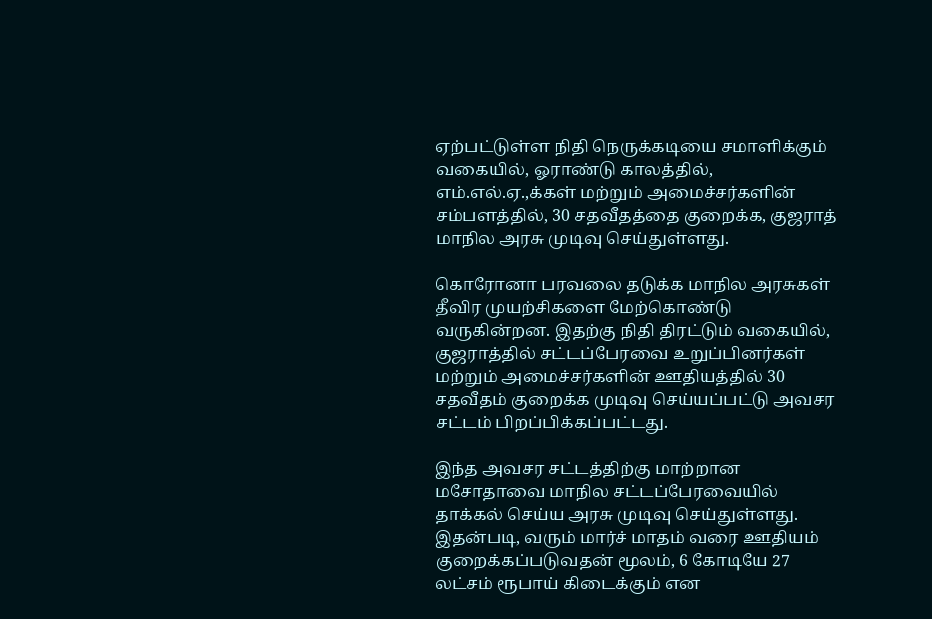ஏற்பட்டுள்ள நிதி நெருக்கடியை சமாளிக்கும் வகையில், ஓராண்டு காலத்தில், எம்.எல்.ஏ.,க்கள் மற்றும் அமைச்சர்களின் சம்பளத்தில், 30 சதவீதத்தை குறைக்க, குஜராத் மாநில அரசு முடிவு செய்துள்ளது.

கொரோனா பரவலை தடுக்க மாநில அரசுகள் தீவிர முயற்சிகளை மேற்கொண்டு வருகின்றன. இதற்கு நிதி திரட்டும் வகையில், குஜராத்தில் சட்டப்பேரவை உறுப்பினர்கள் மற்றும் அமைச்சர்களின் ஊதியத்தில் 30 சதவீதம் குறைக்க முடிவு செய்யப்பட்டு அவசர சட்டம் பிறப்பிக்கப்பட்டது.

இந்த அவசர சட்டத்திற்கு மாற்றான மசோதாவை மாநில சட்டப்பேரவையில் தாக்கல் செய்ய அரசு முடிவு செய்துள்ளது. இதன்படி, வரும் மார்ச் மாதம் வரை ஊதியம் குறைக்கப்படுவதன் மூலம், 6 கோடியே 27 லட்சம் ரூபாய் கிடைக்கும் என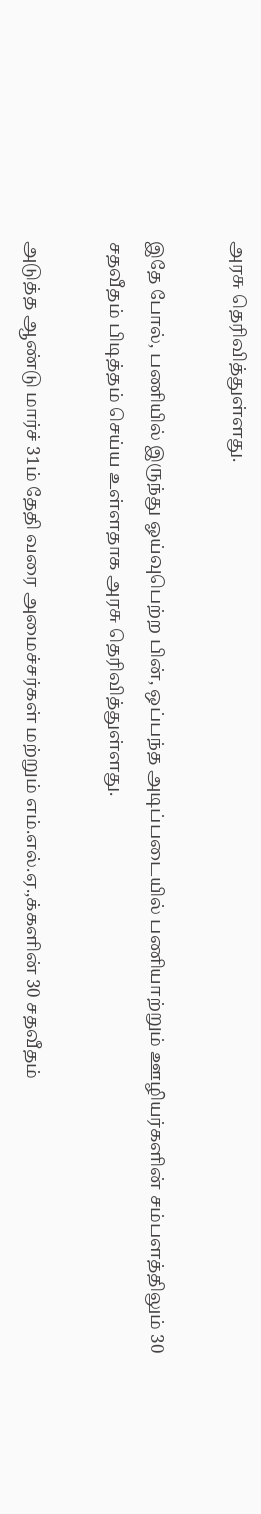அரசு தெரிவித்துள்ளது.

இதே போல், பணியில் இருந்து ஓய்வுபெற்ற பின், ஒப்பந்த அடிப்படையில் பணியாற்றும் ஊழியர்களின் சம்பளத்திலும் 30 சதவீதம் பிடித்தம் செய்ய உள்ளதாக அரசு தெரிவித்துள்ளது.

அடுத்த ஆண்டு மார்ச் 31ம் தேதி வரை அமைச்சர்கள் மற்றும் எம்.எல்.ஏ.,க்களின் 30 சதவீதம்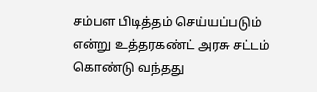சம்பள பிடித்தம் செய்யப்படும் என்று உத்தரகண்ட் அரசு சட்டம் கொண்டு வந்தது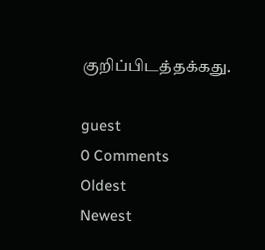குறிப்பிடத்தக்கது.

guest
0 Comments
Oldest
Newest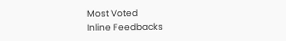Most Voted
Inline Feedbacks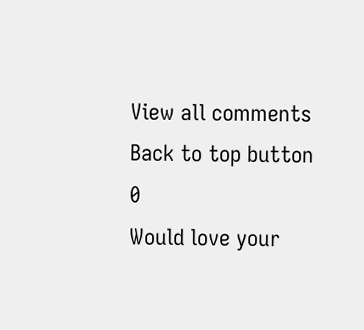View all comments
Back to top button
0
Would love your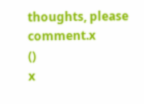thoughts, please comment.x
()
x